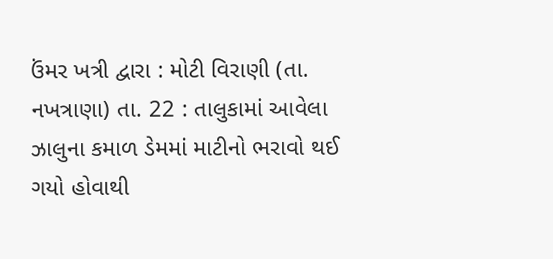ઉંમર ખત્રી દ્વારા : મોટી વિરાણી (તા. નખત્રાણા) તા. 22 : તાલુકામાં આવેલા ઝાલુના કમાળ ડેમમાં માટીનો ભરાવો થઈ ગયો હોવાથી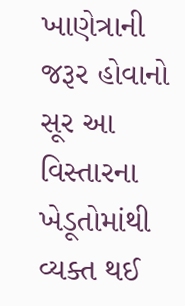ખાણેત્રાની જરૂર હોવાનો સૂર આ વિસ્તારના ખેડૂતોમાંથી વ્યક્ત થઈ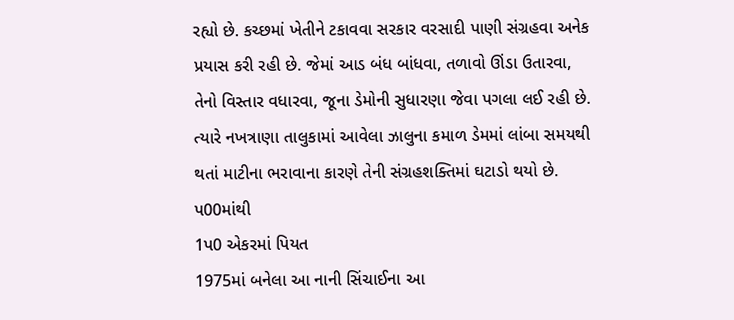રહ્યો છે. કચ્છમાં ખેતીને ટકાવવા સરકાર વરસાદી પાણી સંગ્રહવા અનેક પ્રયાસ કરી રહી છે. જેમાં આડ બંધ બાંધવા, તળાવો ઊંડા ઉતારવા, તેનો વિસ્તાર વધારવા, જૂના ડેમોની સુધારણા જેવા પગલા લઈ રહી છે. ત્યારે નખત્રાણા તાલુકામાં આવેલા ઝાલુના કમાળ ડેમમાં લાંબા સમયથી થતાં માટીના ભરાવાના કારણે તેની સંગ્રહશક્તિમાં ઘટાડો થયો છે.
પ00માંથી
1પ0 એકરમાં પિયત
1975માં બનેલા આ નાની સિંચાઈના આ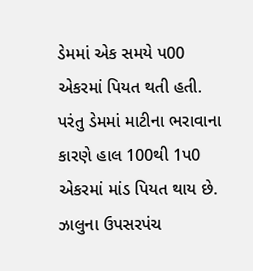ડેમમાં એક સમયે પ00 એકરમાં પિયત થતી હતી. પરંતુ ડેમમાં માટીના ભરાવાના
કારણે હાલ 100થી 1પ0 એકરમાં માંડ પિયત થાય છે. ઝાલુના ઉપસરપંચ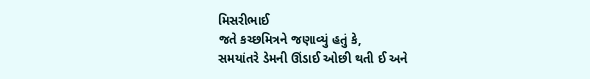મિસરીભાઈ
જતે કચ્છમિત્રને જણાવ્યું હતું કે,
સમયાંતરે ડેમની ઊંડાઈ ઓછી થતી ઈ અને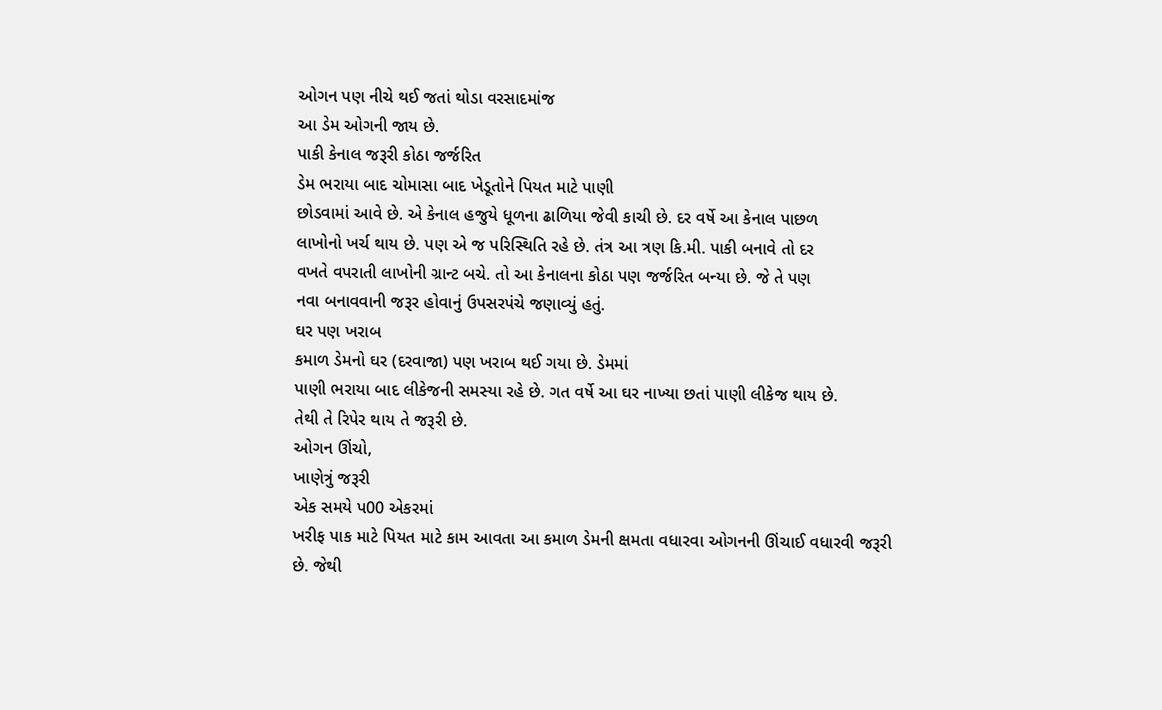ઓગન પણ નીચે થઈ જતાં થોડા વરસાદમાંજ
આ ડેમ ઓગની જાય છે.
પાકી કેનાલ જરૂરી કોઠા જર્જરિત
ડેમ ભરાયા બાદ ચોમાસા બાદ ખેડૂતોને પિયત માટે પાણી
છોડવામાં આવે છે. એ કેનાલ હજુયે ધૂળના ઢાળિયા જેવી કાચી છે. દર વર્ષે આ કેનાલ પાછળ
લાખોનો ખર્ચ થાય છે. પણ એ જ પરિસ્થિતિ રહે છે. તંત્ર આ ત્રણ કિ.મી. પાકી બનાવે તો દર
વખતે વપરાતી લાખોની ગ્રાન્ટ બચે. તો આ કેનાલના કોઠા પણ જર્જરિત બન્યા છે. જે તે પણ
નવા બનાવવાની જરૂર હોવાનું ઉપસરપંચે જણાવ્યું હતું.
ઘર પણ ખરાબ
કમાળ ડેમનો ઘર (દરવાજા) પણ ખરાબ થઈ ગયા છે. ડેમમાં
પાણી ભરાયા બાદ લીકેજની સમસ્યા રહે છે. ગત વર્ષે આ ઘર નાખ્યા છતાં પાણી લીકેજ થાય છે.
તેથી તે રિપેર થાય તે જરૂરી છે.
ઓગન ઊંચો,
ખાણેત્રું જરૂરી
એક સમયે પ00 એકરમાં
ખરીફ પાક માટે પિયત માટે કામ આવતા આ કમાળ ડેમની ક્ષમતા વધારવા ઓગનની ઊંચાઈ વધારવી જરૂરી
છે. જેથી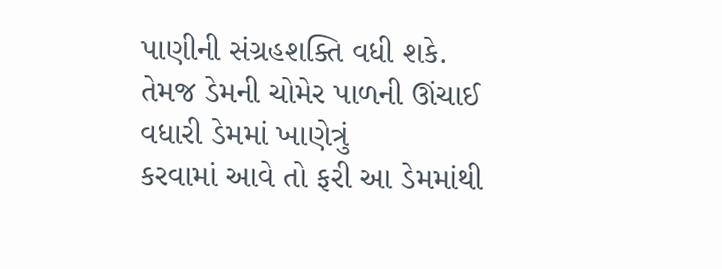પાણીની સંગ્રહશક્તિ વધી શકે. તેમજ ડેમની ચોમેર પાળની ઊંચાઈ વધારી ડેમમાં ખાણેત્રું
કરવામાં આવે તો ફરી આ ડેમમાંથી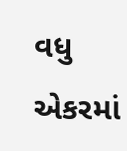વધુ એકરમાં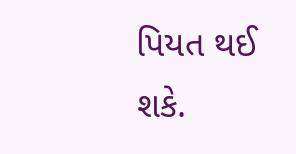પિયત થઈ શકે.